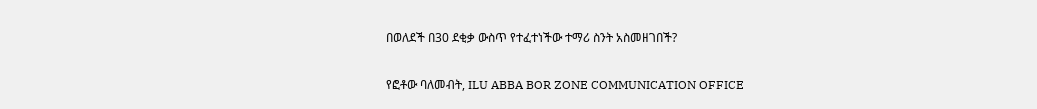በወለደች በ30 ደቂቃ ውስጥ የተፈተነችው ተማሪ ስንት አስመዘገበች?

የፎቶው ባለመብት, ILU ABBA BOR ZONE COMMUNICATION OFFICE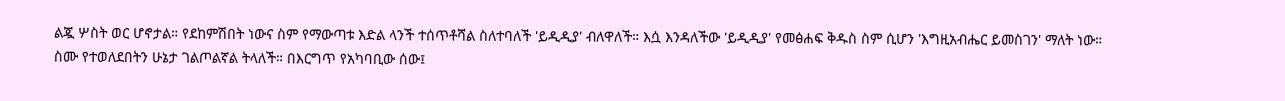ልጇ ሦስት ወር ሆኖታል። የደከምሽበት ነውና ስም የማውጣቱ እድል ላንች ተሰጥቶሻል ስለተባለች 'ይዲዲያ' ብለዋለች። እሷ እንዳለችው 'ይዲዲያ' የመፅሐፍ ቅዱስ ስም ሲሆን 'እግዚአብሔር ይመስገን' ማለት ነው።
ስሙ የተወለደበትን ሁኔታ ገልጦልኛል ትላለች። በእርግጥ የአካባቢው ሰው፤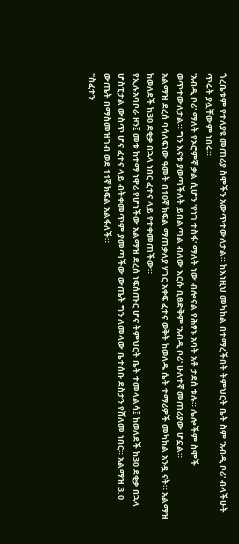ጎረቤቱም የተለያዩ መጠሪያ ስሞችን አውጥተውለታል። ከእነዚህ መካከል በተማረችበት ትምህርት ቤት ስም 'አብዲ ቦሪ' ብላችሁት ጥሩት ያሏቸውም ነበሩ።
'አብዲ ቦሪ' ማለት የኦሮምኛ ቃል ሲሆን 'የነገ ተስፋ' ማለት ነው ብሎናል የሕፃኑ አባት አቶ ታደሰ ቱሉ። ሌሎችም ስሞች ወጥተውለታል። ግን እናቱ ያወጣችለት ይበልጣል ብለው እርሱ ቢፀድቅም 'አብዲ ቦሪ' ሁለተኛ መጠሪያው ሆኗል።
አልማዝ ደረሰ ባሳለፍነው ዓመት በ10ኛ ክፍል ማጠቃለያ ሃገር አቀፍ ፈተና ወቅት ከወለዱ ሴት ተማሪዎች መካከል አንዷ ናት። አልማዝ ከወለደች ከ30 ደቂቃ በኋላ ነበር ፈተና ላይ የተቀመጠችው።
የኢሉአባቦራ ዞን፤ መቱ ከተማ ነዋሪ የሆነችው አልማዝ ደረሰ ነፍሰጡር ሆና ትምህርት ቤት ተመላልሳ፤ ከወለደች ከ30 ደቂቃ በኋላ ሆስፒታል ውስጥ ሆና ፈተና ላይ ብትቀመጥም ያመጣችው ውጤት ግን ለመላው ቤተሰቡ ደስታን የሸለመ ነበር። አልማዝ 3.0 ውጤት በማስመዝገብ ወደ 11ኛ ክፍል አልፋለች።
"ስፈተን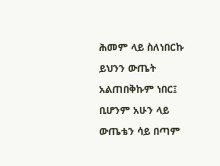ሕመም ላይ ስለነበርኩ ይህንን ውጤት አልጠበቅኩም ነበር፤ ቢሆንም አሁን ላይ ውጤቴን ሳይ በጣም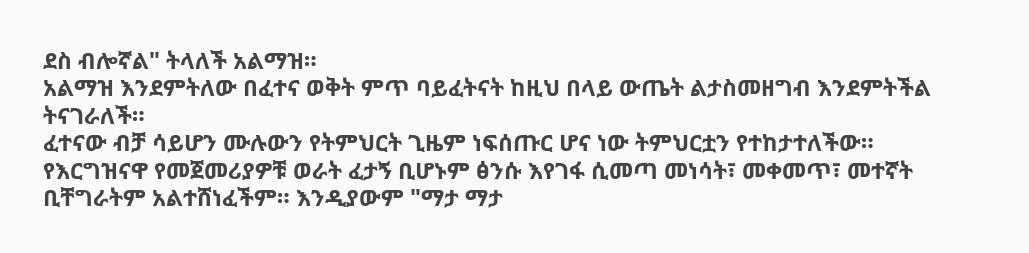ደስ ብሎኛል" ትላለች አልማዝ።
አልማዝ እንደምትለው በፈተና ወቅት ምጥ ባይፈትናት ከዚህ በላይ ውጤት ልታስመዘግብ እንደምትችል ትናገራለች።
ፈተናው ብቻ ሳይሆን ሙሉውን የትምህርት ጊዜም ነፍሰጡር ሆና ነው ትምህርቷን የተከታተለችው። የእርግዝናዋ የመጀመሪያዎቹ ወራት ፈታኝ ቢሆኑም ፅንሱ እየገፋ ሲመጣ መነሳት፣ መቀመጥ፣ መተኛት ቢቸግራትም አልተሸነፈችም። እንዲያውም "ማታ ማታ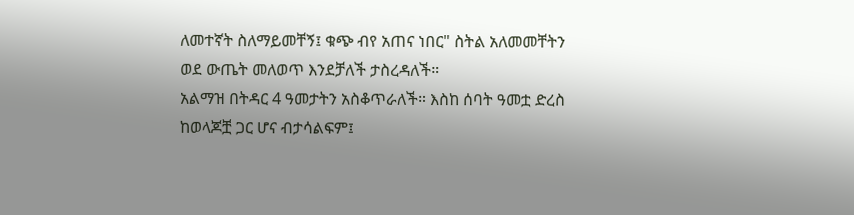ለመተኛት ስለማይመቸኝ፤ ቁጭ ብየ አጠና ነበር" ስትል አለመመቸትን ወደ ውጤት መለወጥ እንደቻለች ታስረዳለች።
አልማዝ በትዳር 4 ዓመታትን አስቆጥራለች። እስከ ሰባት ዓመቷ ድረስ ከወላጆቿ ጋር ሆና ብታሳልፍም፤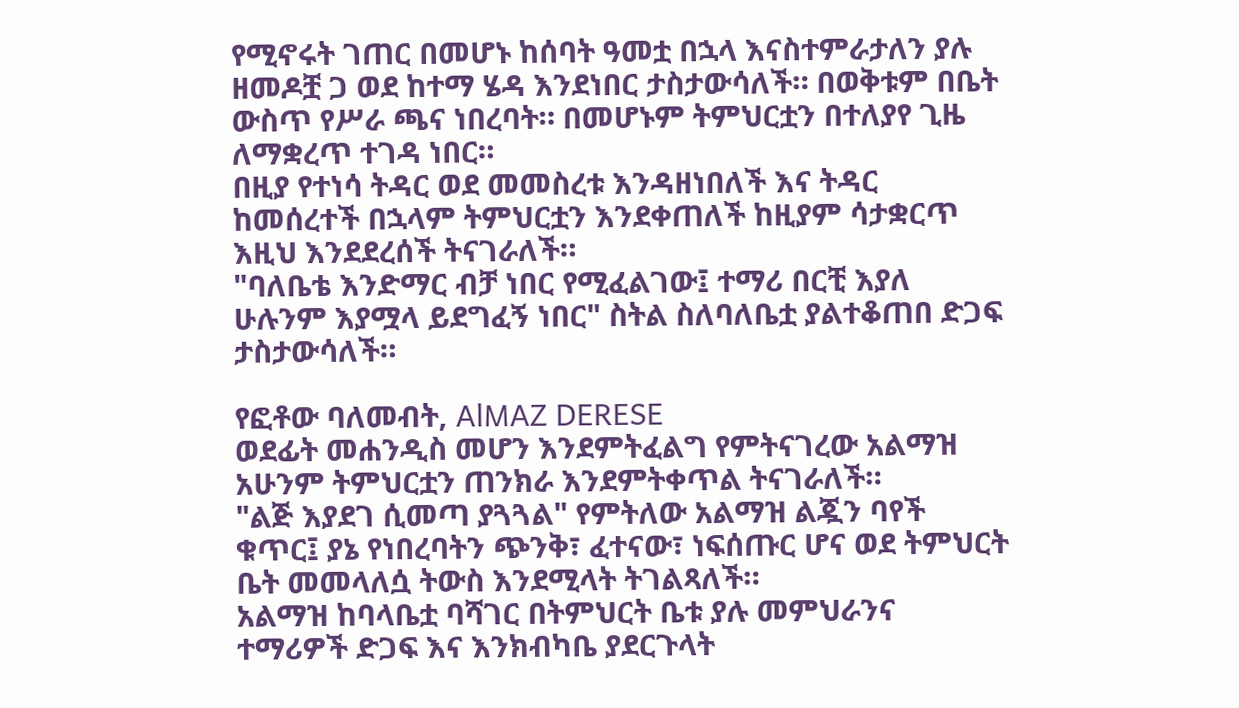የሚኖሩት ገጠር በመሆኑ ከሰባት ዓመቷ በኋላ እናስተምራታለን ያሉ ዘመዶቿ ጋ ወደ ከተማ ሄዳ እንደነበር ታስታውሳለች። በወቅቱም በቤት ውስጥ የሥራ ጫና ነበረባት። በመሆኑም ትምህርቷን በተለያየ ጊዜ ለማቋረጥ ተገዳ ነበር።
በዚያ የተነሳ ትዳር ወደ መመስረቱ እንዳዘነበለች እና ትዳር ከመሰረተች በኋላም ትምህርቷን እንደቀጠለች ከዚያም ሳታቋርጥ እዚህ እንደደረሰች ትናገራለች።
"ባለቤቴ እንድማር ብቻ ነበር የሚፈልገው፤ ተማሪ በርቺ እያለ ሁሉንም እያሟላ ይደግፈኝ ነበር" ስትል ስለባለቤቷ ያልተቆጠበ ድጋፍ ታስታውሳለች።

የፎቶው ባለመብት, AlMAZ DERESE
ወደፊት መሐንዲስ መሆን እንደምትፈልግ የምትናገረው አልማዝ አሁንም ትምህርቷን ጠንክራ እንደምትቀጥል ትናገራለች።
"ልጅ እያደገ ሲመጣ ያጓጓል" የምትለው አልማዝ ልጇን ባየች ቁጥር፤ ያኔ የነበረባትን ጭንቅ፣ ፈተናው፣ ነፍሰጡር ሆና ወደ ትምህርት ቤት መመላለሷ ትውስ እንደሚላት ትገልጻለች።
አልማዝ ከባላቤቷ ባሻገር በትምህርት ቤቱ ያሉ መምህራንና ተማሪዎች ድጋፍ እና እንክብካቤ ያደርጉላት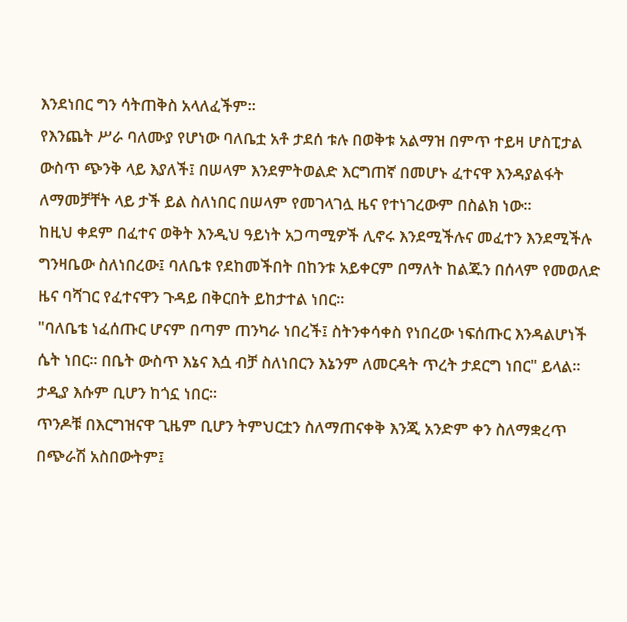እንደነበር ግን ሳትጠቅስ አላለፈችም።
የእንጨት ሥራ ባለሙያ የሆነው ባለቤቷ አቶ ታደሰ ቱሉ በወቅቱ አልማዝ በምጥ ተይዛ ሆስፒታል ውስጥ ጭንቅ ላይ እያለች፤ በሠላም እንደምትወልድ እርግጠኛ በመሆኑ ፈተናዋ እንዳያልፋት ለማመቻቸት ላይ ታች ይል ስለነበር በሠላም የመገላገሏ ዜና የተነገረውም በስልክ ነው።
ከዚህ ቀደም በፈተና ወቅት እንዲህ ዓይነት አጋጣሚዎች ሊኖሩ እንደሚችሉና መፈተን እንደሚችሉ ግንዛቤው ስለነበረው፤ ባለቤቱ የደከመችበት በከንቱ አይቀርም በማለት ከልጁን በሰላም የመወለድ ዜና ባሻገር የፈተናዋን ጉዳይ በቅርበት ይከታተል ነበር።
"ባለቤቴ ነፈሰጡር ሆናም በጣም ጠንካራ ነበረች፤ ስትንቀሳቀስ የነበረው ነፍሰጡር እንዳልሆነች ሴት ነበር። በቤት ውስጥ እኔና እሷ ብቻ ስለነበርን እኔንም ለመርዳት ጥረት ታደርግ ነበር" ይላል። ታዲያ እሱም ቢሆን ከጎኗ ነበር።
ጥንዶቹ በእርግዝናዋ ጊዜም ቢሆን ትምህርቷን ስለማጠናቀቅ እንጂ አንድም ቀን ስለማቋረጥ በጭራሽ አስበውትም፤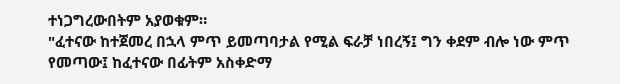ተነጋግረውበትም አያወቁም።
"ፈተናው ከተጀመረ በኋላ ምጥ ይመጣባታል የሚል ፍራቻ ነበረኝ፤ ግን ቀደም ብሎ ነው ምጥ የመጣው፤ ከፈተናው በፊትም አስቀድማ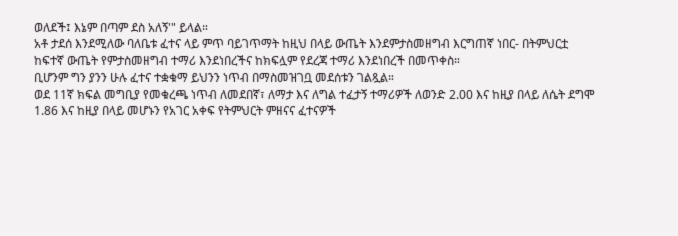ወለደች፤ እኔም በጣም ደስ አለኝ'" ይላል።
አቶ ታደሰ እንደሚለው ባለቤቱ ፈተና ላይ ምጥ ባይገጥማት ከዚህ በላይ ውጤት እንደምታስመዘግብ እርግጠኛ ነበር- በትምህርቷ ከፍተኛ ውጤት የምታስመዘግብ ተማሪ እንደነበረችና ከክፍሏም የደረጃ ተማሪ እንደነበረች በመጥቀስ።
ቢሆንም ግን ያንን ሁሉ ፈተና ተቋቁማ ይህንን ነጥብ በማስመዝገቧ መደሰቱን ገልጿል።
ወደ 11ኛ ክፍል መግቢያ የመቁረጫ ነጥብ ለመደበኛ፣ ለማታ እና ለግል ተፈታኝ ተማሪዎች ለወንድ 2.00 እና ከዚያ በላይ ለሴት ደግሞ 1.86 እና ከዚያ በላይ መሆኑን የአገር አቀፍ የትምህርት ምዘናና ፈተናዎች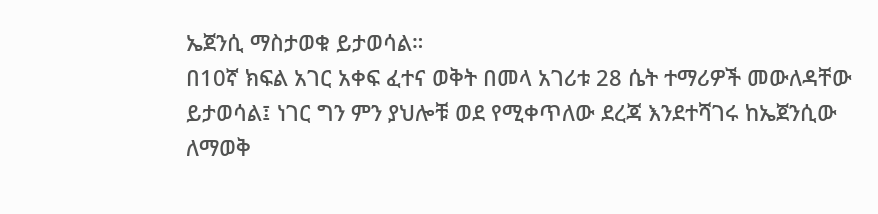ኤጀንሲ ማስታወቁ ይታወሳል።
በ10ኛ ክፍል አገር አቀፍ ፈተና ወቅት በመላ አገሪቱ 28 ሴት ተማሪዎች መውለዳቸው ይታወሳል፤ ነገር ግን ምን ያህሎቹ ወደ የሚቀጥለው ደረጃ እንደተሻገሩ ከኤጀንሲው ለማወቅ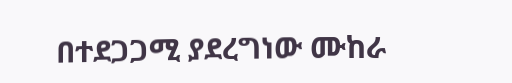በተደጋጋሚ ያደረግነው ሙከራ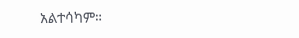አልተሳካም።